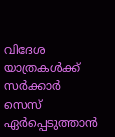വിദേശ യാത്രകൾക്ക് സർക്കാർ സെസ് ഏർപ്പെടുത്താൻ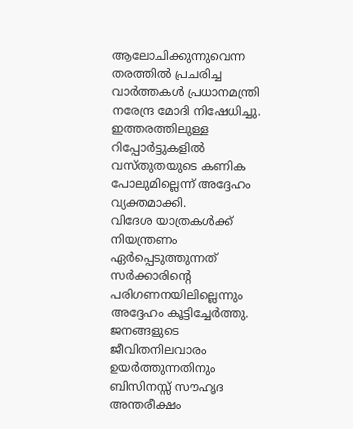ആലോചിക്കുന്നുവെന്ന തരത്തിൽ പ്രചരിച്ച വാർത്തകൾ പ്രധാനമന്ത്രി നരേന്ദ്ര മോദി നിഷേധിച്ചു. ഇത്തരത്തിലുള്ള റിപ്പോർട്ടുകളിൽ വസ്തുതയുടെ കണിക പോലുമില്ലെന്ന് അദ്ദേഹം വ്യക്തമാക്കി.
വിദേശ യാത്രകൾക്ക് നിയന്ത്രണം ഏർപ്പെടുത്തുന്നത് സർക്കാരിന്റെ പരിഗണനയിലില്ലെന്നും അദ്ദേഹം കൂട്ടിച്ചേർത്തു. ജനങ്ങളുടെ ജീവിതനിലവാരം ഉയർത്തുന്നതിനും ബിസിനസ്സ് സൗഹൃദ അന്തരീക്ഷം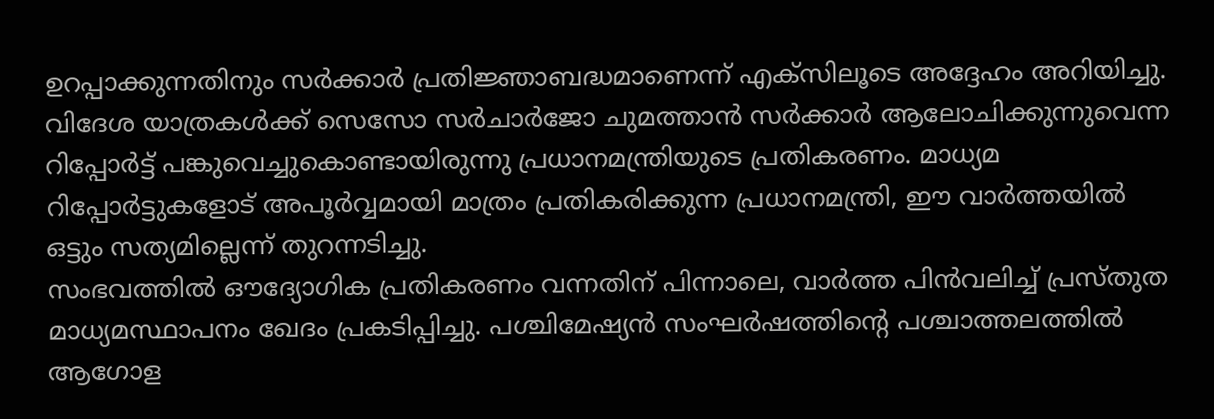ഉറപ്പാക്കുന്നതിനും സർക്കാർ പ്രതിജ്ഞാബദ്ധമാണെന്ന് എക്സിലൂടെ അദ്ദേഹം അറിയിച്ചു.
വിദേശ യാത്രകൾക്ക് സെസോ സർചാർജോ ചുമത്താൻ സർക്കാർ ആലോചിക്കുന്നുവെന്ന റിപ്പോർട്ട് പങ്കുവെച്ചുകൊണ്ടായിരുന്നു പ്രധാനമന്ത്രിയുടെ പ്രതികരണം. മാധ്യമ റിപ്പോർട്ടുകളോട് അപൂർവ്വമായി മാത്രം പ്രതികരിക്കുന്ന പ്രധാനമന്ത്രി, ഈ വാർത്തയിൽ ഒട്ടും സത്യമില്ലെന്ന് തുറന്നടിച്ചു.
സംഭവത്തിൽ ഔദ്യോഗിക പ്രതികരണം വന്നതിന് പിന്നാലെ, വാർത്ത പിൻവലിച്ച് പ്രസ്തുത മാധ്യമസ്ഥാപനം ഖേദം പ്രകടിപ്പിച്ചു. പശ്ചിമേഷ്യൻ സംഘർഷത്തിന്റെ പശ്ചാത്തലത്തിൽ ആഗോള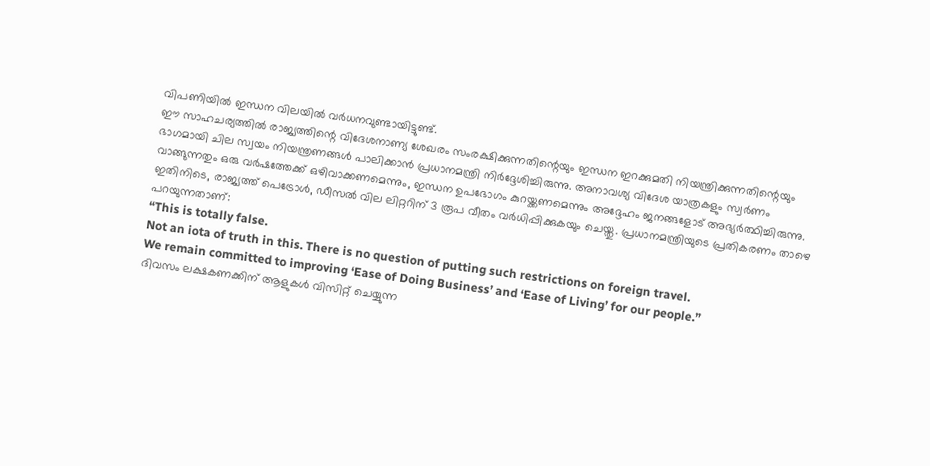വിപണിയിൽ ഇന്ധന വിലയിൽ വർധനവുണ്ടായിട്ടുണ്ട്.
ഈ സാഹചര്യത്തിൽ രാജ്യത്തിന്റെ വിദേശനാണ്യ ശേഖരം സംരക്ഷിക്കുന്നതിന്റെയും ഇന്ധന ഇറക്കുമതി നിയന്ത്രിക്കുന്നതിന്റെയും ഭാഗമായി ചില സ്വയം നിയന്ത്രണങ്ങൾ പാലിക്കാൻ പ്രധാനമന്ത്രി നിർദ്ദേശിച്ചിരുന്നു. അനാവശ്യ വിദേശ യാത്രകളും സ്വർണം വാങ്ങുന്നതും ഒരു വർഷത്തേക്ക് ഒഴിവാക്കണമെന്നും, ഇന്ധന ഉപഭോഗം കുറയ്ക്കണമെന്നും അദ്ദേഹം ജനങ്ങളോട് അഭ്യർത്ഥിച്ചിരുന്നു.
ഇതിനിടെ, രാജ്യത്ത് പെട്രോൾ, ഡീസൽ വില ലിറ്ററിന് 3 രൂപ വീതം വർധിപ്പിക്കുകയും ചെയ്തു. പ്രധാനമന്ത്രിയുടെ പ്രതികരണം താഴെ പറയുന്നതാണ്:
“This is totally false.
Not an iota of truth in this. There is no question of putting such restrictions on foreign travel.
We remain committed to improving ‘Ease of Doing Business’ and ‘Ease of Living’ for our people.”
ദിവസം ലക്ഷകണക്കിന് ആളുകൾ വിസിറ്റ് ചെയ്യുന്ന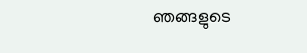ഞങ്ങളുടെ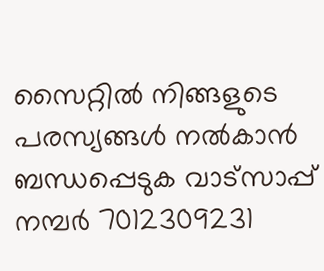സൈറ്റിൽ നിങ്ങളുടെ പരസ്യങ്ങൾ നൽകാൻ ബന്ധപ്പെടുക വാട്സാപ്പ് നമ്പർ 7012309231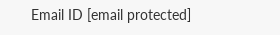Email ID [email protected]